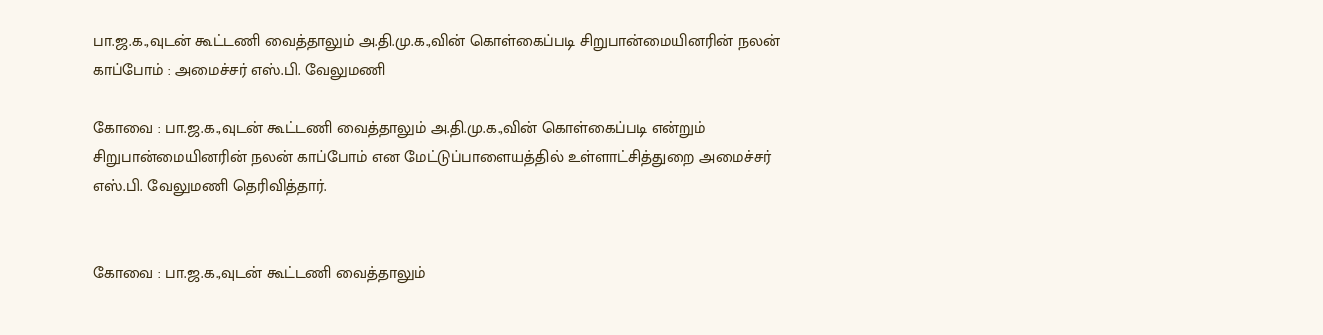பா.ஜ.க.,வுடன் கூட்டணி வைத்தாலும் அ.தி.மு.க.,வின் கொள்கைப்படி சிறுபான்மையினரின் நலன் காப்போம் : அமைச்சர் எஸ்.பி. வேலுமணி

கோவை : பா.ஜ.க.,வுடன் கூட்டணி வைத்தாலும் அ.தி.மு.க.,வின் கொள்கைப்படி என்றும் சிறுபான்மையினரின் நலன் காப்போம் என மேட்டுப்பாளையத்தில் உள்ளாட்சித்துறை அமைச்சர் எஸ்.பி. வேலுமணி தெரிவித்தார்.


கோவை : பா.ஜ.க.,வுடன் கூட்டணி வைத்தாலும்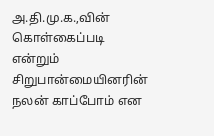அ.தி.மு.க.,வின் கொள்கைப்படி என்றும் சிறுபான்மையினரின் நலன் காப்போம் என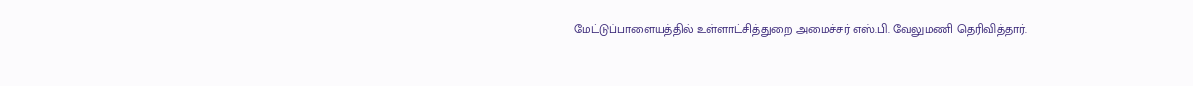மேட்டுப்பாளையத்தில் உள்ளாட்சித்துறை அமைச்சர் எஸ்.பி. வேலுமணி தெரிவித்தார்.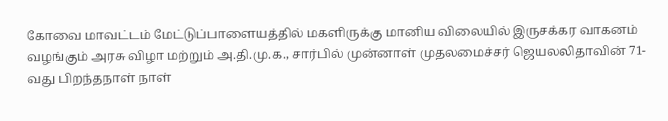கோவை மாவட்டம் மேட்டுப்பாளையத்தில் மகளிருக்கு மானிய விலையில் இருசக்கர வாகனம் வழங்கும் அரசு விழா மற்றும் அ.தி.மு.க., சார்பில் முன்னாள் முதலமைச்சர் ஜெயலலிதாவின் 71-வது பிறந்தநாள் நாள்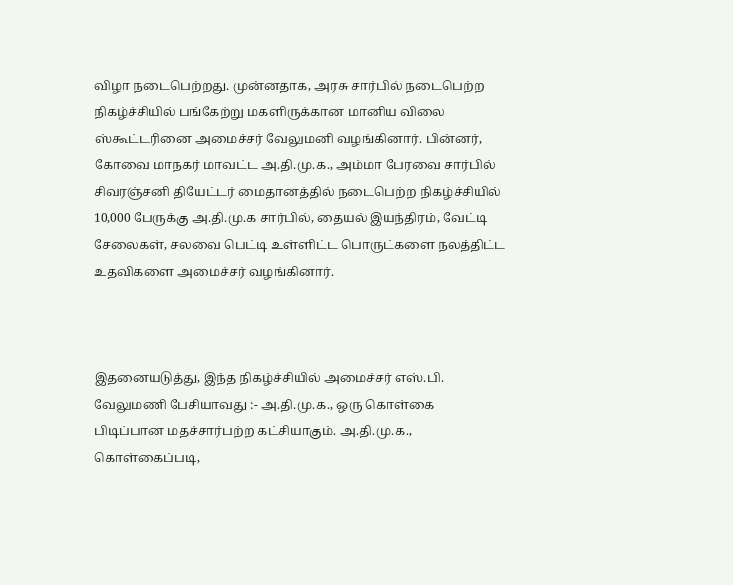விழா நடைபெற்றது. முன்னதாக, அரசு சார்பில் நடைபெற்ற நிகழ்ச்சியில் பங்கேற்று மகளிருக்கான மானிய விலை ஸ்கூட்டரினை அமைச்சர் வேலுமனி வழங்கினார். பின்னர், கோவை மாநகர் மாவட்ட அ.தி.மு.க., அம்மா பேரவை சார்பில் சிவரஞ்சனி தியேட்டர் மைதானத்தில் நடைபெற்ற நிகழ்ச்சியில் 10,000 பேருக்கு அ.தி.மு.க சார்பில், தையல் இயந்திரம், வேட்டி சேலைகள், சலவை பெட்டி உள்ளிட்ட பொருட்களை நலத்திட்ட உதவிகளை அமைச்சர் வழங்கினார்.



இதனையடுத்து, இந்த நிகழ்ச்சியில் அமைச்சர் எஸ்.பி. வேலுமணி பேசியாவது :- அ.தி.மு.க., ஒரு கொள்கை பிடிப்பான மதச்சார்பற்ற கட்சியாகும். அ.தி.மு.க., கொள்கைப்படி,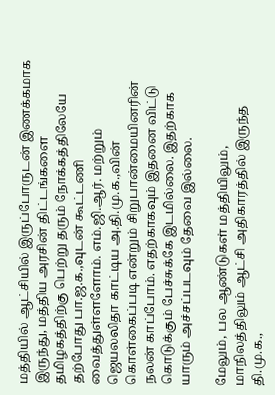மத்தியில் ஆட்சியில் இருப்போருடன் இணக்கமாக இருந்து, மத்திய அரசின் திட்டங்களை தமிழகத்திற்கு பெற்று தரும் நோக்கத்திலேயே தற்போது பா.ஜ.க.,வுடன் கூட்டணி வைத்துள்ளளோம். எம்.ஜி.ஆர். மற்றும் ஜெயலலிதா காட்டிய அ.தி.மு.க.,வின் கொள்கைப்படி என்றும் சிறுபான்மையினரின் நலன் காப்போம். எதற்காகவும் இதனை விட்டு கொடுக்கும் பேச்சுக்கே இடமில்லை. இதற்காக யாரும் அச்சப்படவும் தேவை இல்லை.

மேலும், பல ஆண்டுகள் மத்தியிலும், மாநிலத்திலும் ஆட்சி அதிகாரத்தில் இருந்த தி.மு.க.,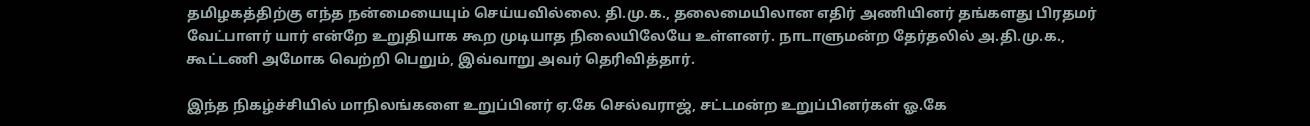தமிழகத்திற்கு எந்த நன்மையையும் செய்யவில்லை. தி.மு.க., தலைமையிலான எதிர் அணியினர் தங்களது பிரதமர் வேட்பாளர் யார் என்றே உறுதியாக கூற முடியாத நிலையிலேயே உள்ளனர். நாடாளுமன்ற தேர்தலில் அ.தி.மு.க., கூட்டணி அமோக வெற்றி பெறும், இவ்வாறு அவர் தெரிவித்தார்.

இந்த நிகழ்ச்சியில் மாநிலங்களை உறுப்பினர் ஏ.கே செல்வராஜ், சட்டமன்ற உறுப்பினர்கள் ஓ.கே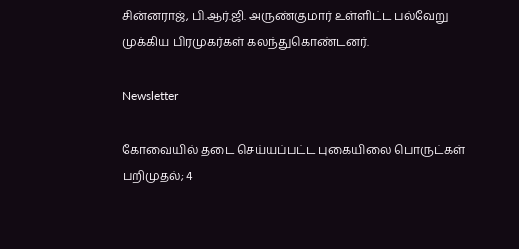சின்னராஜ், பி.ஆர்.ஜி. அருண்குமார் உள்ளிட்ட பல்வேறு முக்கிய பிரமுகர்கள் கலந்துகொண்டனர்.

Newsletter

கோவையில் தடை செய்யப்பட்ட புகையிலை பொருட்கள் பறிமுதல்; 4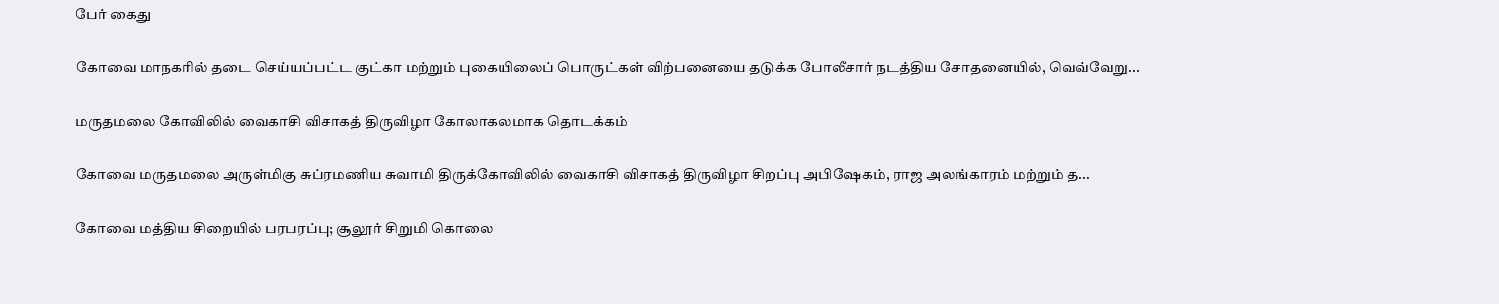பேர் கைது

கோவை மாநகரில் தடை செய்யப்பட்ட குட்கா மற்றும் புகையிலைப் பொருட்கள் விற்பனையை தடுக்க போலீசார் நடத்திய சோதனையில், வெவ்வேறு...

மருதமலை கோவிலில் வைகாசி விசாகத் திருவிழா கோலாகலமாக தொடக்கம்

கோவை மருதமலை அருள்மிகு சுப்ரமணிய சுவாமி திருக்கோவிலில் வைகாசி விசாகத் திருவிழா சிறப்பு அபிஷேகம், ராஜ அலங்காரம் மற்றும் த...

கோவை மத்திய சிறையில் பரபரப்பு; சூலூர் சிறுமி கொலை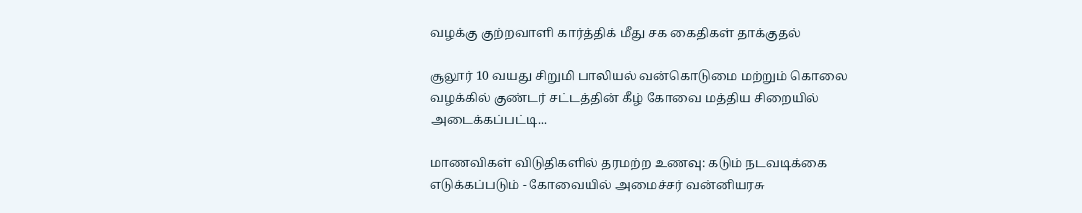வழக்கு குற்றவாளி கார்த்திக் மீது சக கைதிகள் தாக்குதல்

சூலூர் 10 வயது சிறுமி பாலியல் வன்கொடுமை மற்றும் கொலை வழக்கில் குண்டர் சட்டத்தின் கீழ் கோவை மத்திய சிறையில் அடைக்கப்பட்டி...

மாணவிகள் விடுதிகளில் தரமற்ற உணவு: கடும் நடவடிக்கை எடுக்கப்படும் - கோவையில் அமைச்சர் வன்னியரசு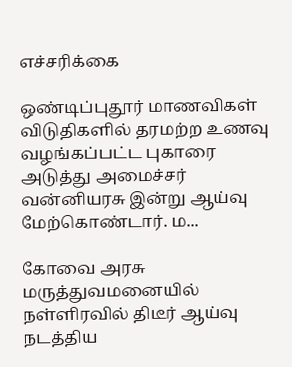எச்சரிக்கை

ஒண்டிப்புதூர் மாணவிகள் விடுதிகளில் தரமற்ற உணவு வழங்கப்பட்ட புகாரை அடுத்து அமைச்சர் வன்னியரசு இன்று ஆய்வு மேற்கொண்டார். ம...

கோவை அரசு மருத்துவமனையில் நள்ளிரவில் திடீர் ஆய்வு நடத்திய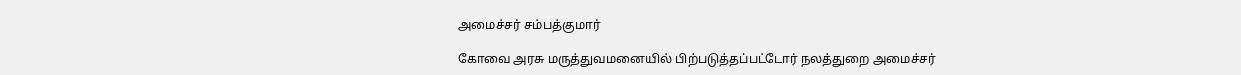அமைச்சர் சம்பத்குமார்

கோவை அரசு மருத்துவமனையில் பிற்படுத்தப்பட்டோர் நலத்துறை அமைச்சர்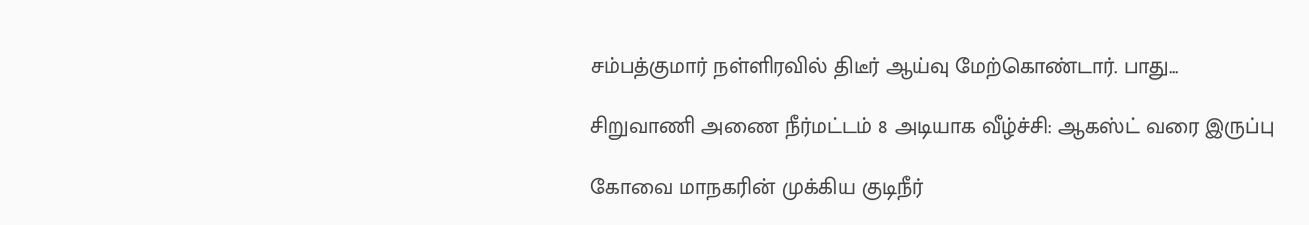சம்பத்குமார் நள்ளிரவில் திடீர் ஆய்வு மேற்கொண்டார். பாது...

சிறுவாணி அணை நீர்மட்டம் 8 அடியாக வீழ்ச்சி: ஆகஸ்ட் வரை இருப்பு

கோவை மாநகரின் முக்கிய குடிநீர்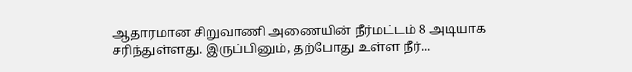ஆதாரமான சிறுவாணி அணையின் நீர்மட்டம் 8 அடியாக சரிந்துள்ளது. இருப்பினும், தற்போது உள்ள நீர்...